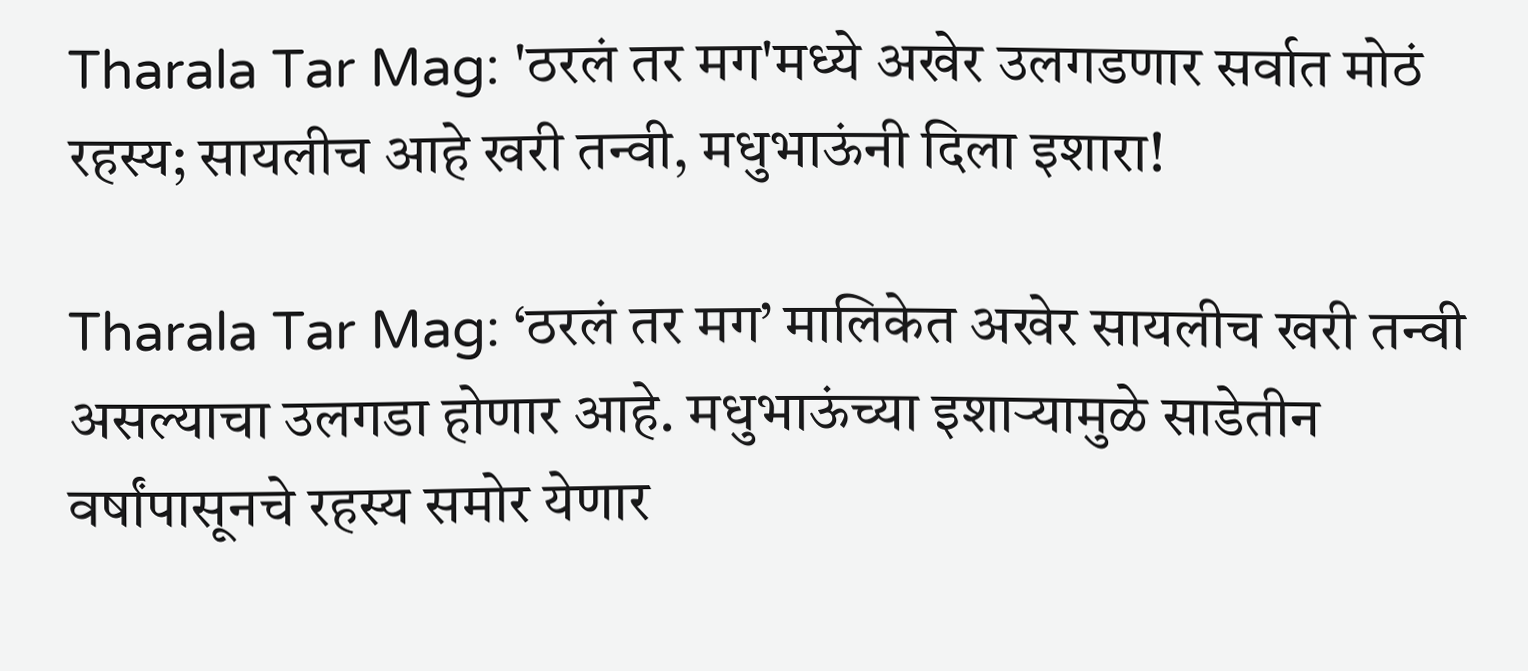Tharala Tar Mag: 'ठरलं तर मग'मध्ये अखेर उलगडणार सर्वात मोठं रहस्य; सायलीच आहे खरी तन्वी, मधुभाऊंनी दिला इशारा!

Tharala Tar Mag: ‘ठरलं तर मग’ मालिकेत अखेर सायलीच खरी तन्वी असल्याचा उलगडा होणार आहे. मधुभाऊंच्या इशाऱ्यामुळे साडेतीन वर्षांपासूनचे रहस्य समोर येणार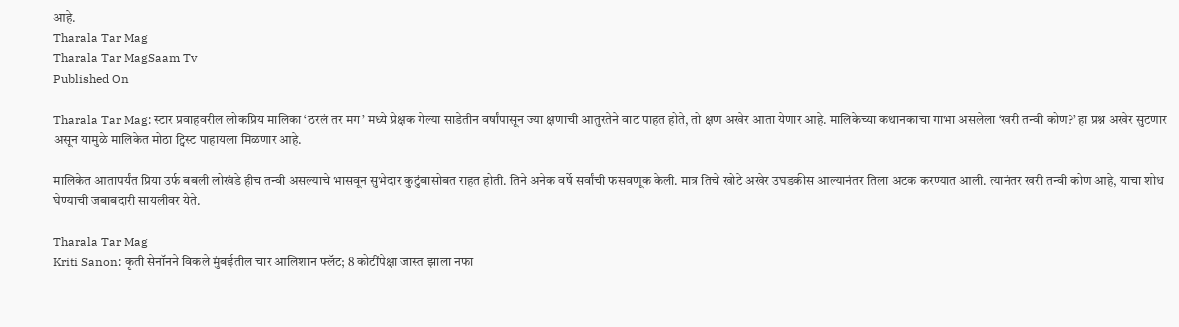आहे.
Tharala Tar Mag
Tharala Tar MagSaam Tv
Published On

Tharala Tar Mag: स्टार प्रवाहवरील लोकप्रिय मालिका ‘ठरलं तर मग’ मध्ये प्रेक्षक गेल्या साडेतीन वर्षांपासून ज्या क्षणाची आतुरतेने वाट पाहत होते, तो क्षण अखेर आता येणार आहे. मालिकेच्या कथानकाचा गाभा असलेला ‘खरी तन्वी कोण?’ हा प्रश्न अखेर सुटणार असून यामुळे मालिकेत मोठा ट्विस्ट पाहायला मिळणार आहे.

मालिकेत आतापर्यंत प्रिया उर्फ बबली लोखंडे हीच तन्वी असल्याचे भासवून सुभेदार कुटुंबासोबत राहत होती. तिने अनेक वर्षे सर्वांची फसवणूक केली. मात्र तिचे खोटे अखेर उघडकीस आल्यानंतर तिला अटक करण्यात आली. त्यानंतर खरी तन्वी कोण आहे, याचा शोध घेण्याची जबाबदारी सायलीवर येते.

Tharala Tar Mag
Kriti Sanon: कृती सेनॉनने विकले मुंबईतील चार आलिशान फ्लॅट; 8 कोटींपेक्षा जास्त झाला नफा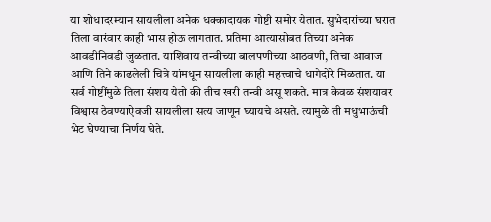या शोधादरम्यान सायलीला अनेक धक्कादायक गोष्टी समोर येतात. सुभेदारांच्या घरात तिला वारंवार काही भास होऊ लागतात. प्रतिमा आत्यासोबत तिच्या अनेक आवडीनिवडी जुळतात. याशिवाय तन्वीच्या बालपणीच्या आठवणी, तिचा आवाज आणि तिने काढलेली चित्रे यांमधून सायलीला काही महत्त्वाचे धागेदोरे मिळतात. या सर्व गोष्टींमुळे तिला संशय येतो की तीच खरी तन्वी असू शकते. मात्र केवळ संशयावर विश्वास ठेवण्याऐवजी सायलीला सत्य जाणून घ्यायचे असते. त्यामुळे ती मधुभाऊंची भेट घेण्याचा निर्णय घेते.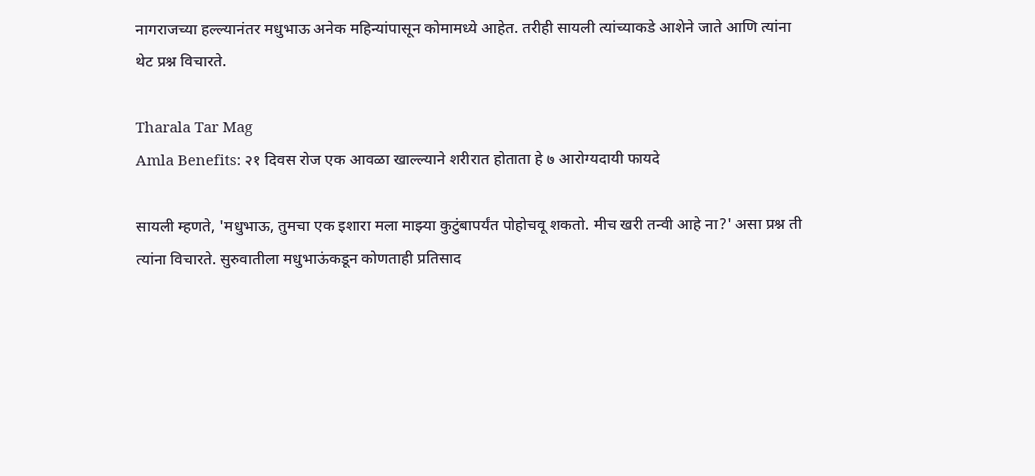नागराजच्या हल्ल्यानंतर मधुभाऊ अनेक महिन्यांपासून कोमामध्ये आहेत. तरीही सायली त्यांच्याकडे आशेने जाते आणि त्यांना थेट प्रश्न विचारते.

Tharala Tar Mag
Amla Benefits: २१ दिवस रोज एक आवळा खाल्ल्याने शरीरात होताता हे ७ आरोग्यदायी फायदे

सायली म्हणते, 'मधुभाऊ, तुमचा एक इशारा मला माझ्या कुटुंबापर्यंत पोहोचवू शकतो. मीच खरी तन्वी आहे ना?' असा प्रश्न ती त्यांना विचारते. सुरुवातीला मधुभाऊंकडून कोणताही प्रतिसाद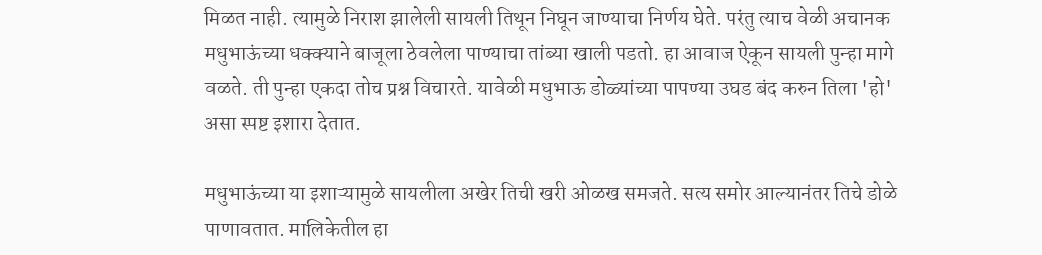मिळत नाही. त्यामुळे निराश झालेली सायली तिथून निघून जाण्याचा निर्णय घेते. परंतु त्याच वेळी अचानक मधुभाऊंच्या धक्क्याने बाजूला ठेवलेला पाण्याचा तांब्या खाली पडतो. हा आवाज ऐकून सायली पुन्हा मागे वळते. ती पुन्हा एकदा तोच प्रश्न विचारते. यावेळी मधुभाऊ डोळ्यांच्या पापण्या उघड बंद करुन तिला 'हो' असा स्पष्ट इशारा देतात.

मधुभाऊंच्या या इशाऱ्यामुळे सायलीला अखेर तिची खरी ओळख समजते. सत्य समोर आल्यानंतर तिचे डोळे पाणावतात. मालिकेतील हा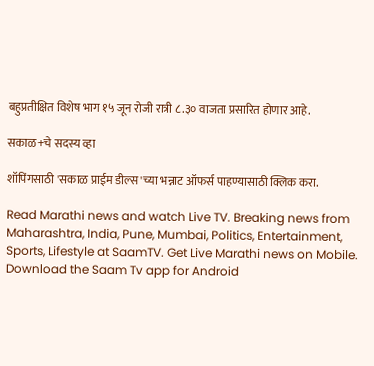बहुप्रतीक्षित विशेष भाग १५ जून रोजी रात्री ८.३० वाजता प्रसारित होणार आहे.

सकाळ+चे सदस्य व्हा

शॉपिंगसाठी 'सकाळ प्राईम डील्स'च्या भन्नाट ऑफर्स पाहण्यासाठी क्लिक करा.

Read Marathi news and watch Live TV. Breaking news from Maharashtra, India, Pune, Mumbai, Politics, Entertainment, Sports, Lifestyle at SaamTV. Get Live Marathi news on Mobile. Download the Saam Tv app for Android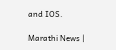and IOS.

Marathi News |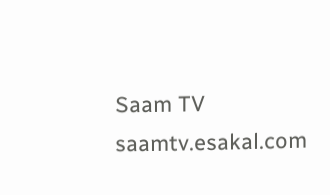Saam TV
saamtv.esakal.com